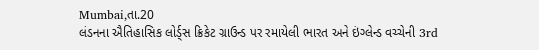Mumbai,તા.20
લંડનના ઐતિહાસિક લોર્ડ્સ ક્રિકેટ ગ્રાઉન્ડ પર રમાયેલી ભારત અને ઇંગ્લેન્ડ વચ્ચેની 3rd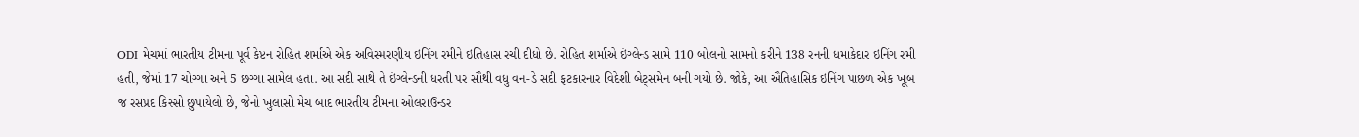ODI મેચમાં ભારતીય ટીમના પૂર્વ કેપ્ટન રોહિત શર્માએ એક અવિસ્મરણીય ઇનિંગ રમીને ઇતિહાસ રચી દીધો છે. રોહિત શર્માએ ઇંગ્લેન્ડ સામે 110 બોલનો સામનો કરીને 138 રનની ધમાકેદાર ઇનિંગ રમી હતી, જેમાં 17 ચોગ્ગા અને 5 છગ્ગા સામેલ હતા. આ સદી સાથે તે ઇંગ્લેન્ડની ધરતી પર સૌથી વધુ વન-ડે સદી ફટકારનાર વિદેશી બેટ્સમેન બની ગયો છે. જોકે, આ ઐતિહાસિક ઇનિંગ પાછળ એક ખૂબ જ રસપ્રદ કિસ્સો છુપાયેલો છે, જેનો ખુલાસો મેચ બાદ ભારતીય ટીમના ઓલરાઉન્ડર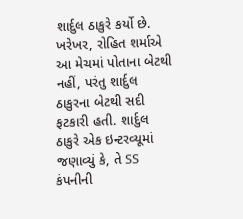શાર્દુલ ઠાકુરે કર્યો છે.
ખરેખર, રોહિત શર્માએ આ મેચમાં પોતાના બેટથી નહીં, પરંતુ શાર્દુલ ઠાકુરના બેટથી સદી ફટકારી હતી. શાર્દુલ ઠાકુરે એક ઇન્ટરવ્યૂમાં જણાવ્યું કે, તે SS કંપનીની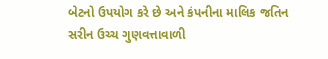બેટનો ઉપયોગ કરે છે અને કંપનીના માલિક જતિન સરીન ઉચ્ચ ગુણવત્તાવાળી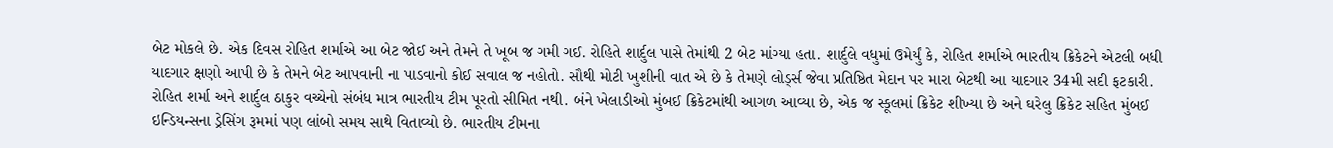બેટ મોકલે છે. એક દિવસ રોહિત શર્માએ આ બેટ જોઈ અને તેમને તે ખૂબ જ ગમી ગઈ. રોહિતે શાર્દુલ પાસે તેમાંથી 2 બેટ માંગ્યા હતા. શાર્દુલે વધુમાં ઉમેર્યું કે, રોહિત શર્માએ ભારતીય ક્રિકેટને એટલી બધી યાદગાર ક્ષણો આપી છે કે તેમને બેટ આપવાની ના પાડવાનો કોઈ સવાલ જ નહોતો. સૌથી મોટી ખુશીની વાત એ છે કે તેમણે લોર્ડ્સ જેવા પ્રતિષ્ઠિત મેદાન પર મારા બેટથી આ યાદગાર 34મી સદી ફટકારી.
રોહિત શર્મા અને શાર્દુલ ઠાકુર વચ્ચેનો સંબંધ માત્ર ભારતીય ટીમ પૂરતો સીમિત નથી. બંને ખેલાડીઓ મુંબઈ ક્રિકેટમાંથી આગળ આવ્યા છે, એક જ સ્કૂલમાં ક્રિકેટ શીખ્યા છે અને ઘરેલુ ક્રિકેટ સહિત મુંબઈ ઇન્ડિયન્સના ડ્રેસિંગ રૂમમાં પણ લાંબો સમય સાથે વિતાવ્યો છે. ભારતીય ટીમના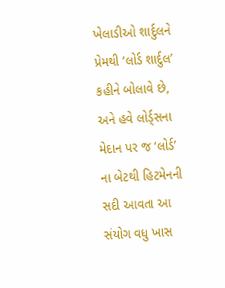ખેલાડીઓ શાર્દુલને પ્રેમથી ‘લોર્ડ શાર્દુલ’ કહીને બોલાવે છે, અને હવે લોર્ડ્સના મેદાન પર જ ‘લોર્ડ’ ના બેટથી હિટમેનની સદી આવતા આ સંયોગ વધુ ખાસ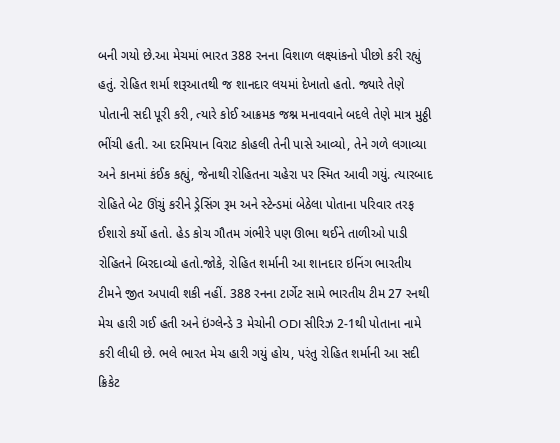બની ગયો છે.આ મેચમાં ભારત 388 રનના વિશાળ લક્ષ્યાંકનો પીછો કરી રહ્યું હતું. રોહિત શર્મા શરૂઆતથી જ શાનદાર લયમાં દેખાતો હતો. જ્યારે તેણે પોતાની સદી પૂરી કરી, ત્યારે કોઈ આક્રમક જશ્ન મનાવવાને બદલે તેણે માત્ર મુઠ્ઠી ભીંચી હતી. આ દરમિયાન વિરાટ કોહલી તેની પાસે આવ્યો, તેને ગળે લગાવ્યા અને કાનમાં કંઈક કહ્યું, જેનાથી રોહિતના ચહેરા પર સ્મિત આવી ગયું. ત્યારબાદ રોહિતે બેટ ઊંચું કરીને ડ્રેસિંગ રૂમ અને સ્ટેન્ડમાં બેઠેલા પોતાના પરિવાર તરફ ઈશારો કર્યો હતો. હેડ કોચ ગૌતમ ગંભીરે પણ ઊભા થઈને તાળીઓ પાડી રોહિતને બિરદાવ્યો હતો.જોકે, રોહિત શર્માની આ શાનદાર ઇનિંગ ભારતીય ટીમને જીત અપાવી શકી નહીં. 388 રનના ટાર્ગેટ સામે ભારતીય ટીમ 27 રનથી મેચ હારી ગઈ હતી અને ઇંગ્લેન્ડે 3 મેચોની ODI સીરિઝ 2-1થી પોતાના નામે કરી લીધી છે. ભલે ભારત મેચ હારી ગયું હોય, પરંતુ રોહિત શર્માની આ સદી ક્રિકેટ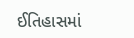ઈતિહાસમાં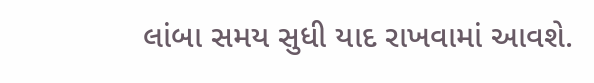લાંબા સમય સુધી યાદ રાખવામાં આવશે.